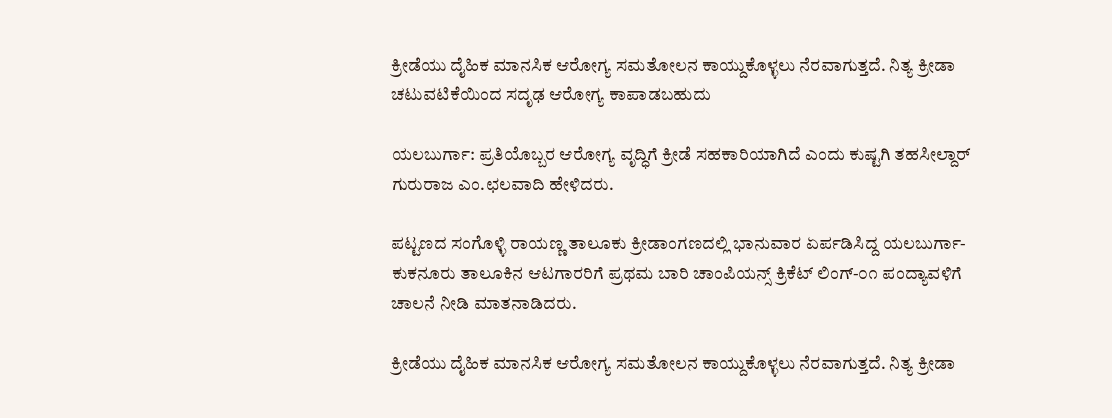ಕ್ರೀಡೆಯು ದೈಹಿಕ ಮಾನಸಿಕ ಆರೋಗ್ಯ ಸಮತೋಲನ ಕಾಯ್ದುಕೊಳ್ಳಲು ನೆರವಾಗುತ್ತದೆ. ನಿತ್ಯ ಕ್ರೀಡಾ ಚಟುವಟಿಕೆಯಿಂದ ಸದೃಢ ಆರೋಗ್ಯ ಕಾಪಾಡಬಹುದು

ಯಲಬುರ್ಗಾ: ಪ್ರತಿಯೊಬ್ಬರ ಆರೋಗ್ಯ ವೃದ್ಧಿಗೆ ಕ್ರೀಡೆ ಸಹಕಾರಿಯಾಗಿದೆ ಎಂದು ಕುಷ್ಟಗಿ ತಹಸೀಲ್ದಾರ್ ಗುರುರಾಜ ಎಂ.ಛಲವಾದಿ ಹೇಳಿದರು.

ಪಟ್ಟಣದ ಸಂಗೊಳ್ಳಿ ರಾಯಣ್ಣ ತಾಲೂಕು ಕ್ರೀಡಾಂಗಣದಲ್ಲಿ ಭಾನುವಾರ ಏರ್ಪಡಿಸಿದ್ದ ಯಲಬುರ್ಗಾ-ಕುಕನೂರು ತಾಲೂಕಿನ ಆಟಗಾರರಿಗೆ ಪ್ರಥಮ ಬಾರಿ ಚಾಂಪಿಯನ್ಸ್ ಕ್ರಿಕೆಟ್ ಲಿಂಗ್-೦೧ ಪಂದ್ಯಾವಳಿಗೆ ಚಾಲನೆ ನೀಡಿ ಮಾತನಾಡಿದರು.

ಕ್ರೀಡೆಯು ದೈಹಿಕ ಮಾನಸಿಕ ಆರೋಗ್ಯ ಸಮತೋಲನ ಕಾಯ್ದುಕೊಳ್ಳಲು ನೆರವಾಗುತ್ತದೆ. ನಿತ್ಯ ಕ್ರೀಡಾ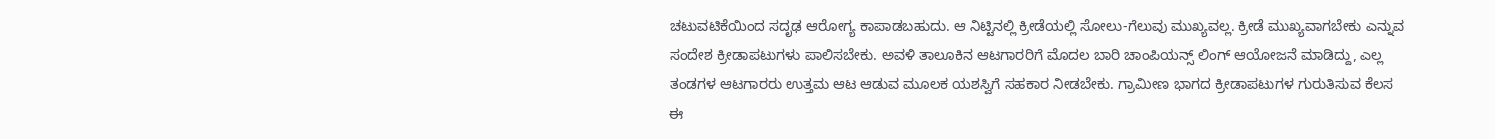ಚಟುವಟಿಕೆಯಿಂದ ಸದೃಢ ಆರೋಗ್ಯ ಕಾಪಾಡಬಹುದು. ಆ ನಿಟ್ಟಿನಲ್ಲಿ ಕ್ರೀಡೆಯಲ್ಲಿ ಸೋಲು-ಗೆಲುವು ಮುಖ್ಯವಲ್ಲ. ಕ್ರೀಡೆ ಮುಖ್ಯವಾಗಬೇಕು ಎನ್ನುವ ಸಂದೇಶ ಕ್ರೀಡಾಪಟುಗಳು ಪಾಲಿಸಬೇಕು. ಅವಳಿ ತಾಲೂಕಿನ ಆಟಗಾರರಿಗೆ ಮೊದಲ ಬಾರಿ ಚಾಂಪಿಯನ್ಸ್ ಲಿಂಗ್ ಆಯೋಜನೆ ಮಾಡಿದ್ದು, ಎಲ್ಲ ತಂಡಗಳ ಆಟಗಾರರು ಉತ್ತಮ ಆಟ ಆಡುವ ಮೂಲಕ ಯಶಸ್ವಿಗೆ ಸಹಕಾರ ನೀಡಬೇಕು. ಗ್ರಾಮೀಣ ಭಾಗದ ಕ್ರೀಡಾಪಟುಗಳ ಗುರುತಿಸುವ ಕೆಲಸ ಈ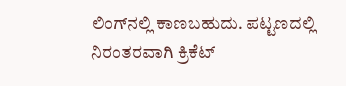ಲಿಂಗ್‌ನಲ್ಲಿ ಕಾಣಬಹುದು. ಪಟ್ಟಣದಲ್ಲಿ ನಿರಂತರವಾಗಿ ಕ್ರಿಕೆಟ್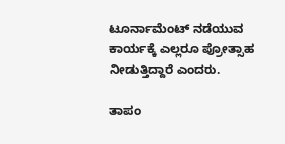ಟೂರ್ನಾಮೆಂಟ್ ನಡೆಯುವ ಕಾರ್ಯಕ್ಕೆ ಎಲ್ಲರೂ ಪ್ರೋತ್ಸಾಹ ನೀಡುತ್ತಿದ್ದಾರೆ ಎಂದರು.

ತಾಪಂ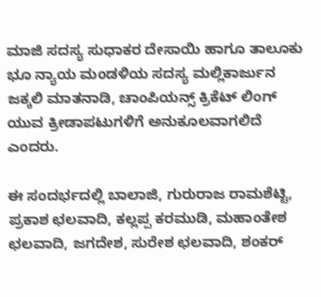ಮಾಜಿ ಸದಸ್ಯ ಸುಧಾಕರ ದೇಸಾಯಿ ಹಾಗೂ ತಾಲೂಕು ಭೂ ನ್ಯಾಯ ಮಂಡಳಿಯ ಸದಸ್ಯ ಮಲ್ಲಿಕಾರ್ಜುನ ಜಕ್ಕಲಿ ಮಾತನಾಡಿ, ಚಾಂಪಿಯನ್ಸ್ ಕ್ರಿಕೆಟ್ ಲಿಂಗ್ ಯುವ ಕ್ರೀಡಾಪಟುಗಳಿಗೆ ಅನುಕೂಲವಾಗಲಿದೆ ಎಂದರು.

ಈ ಸಂದರ್ಭದಲ್ಲಿ ಬಾಲಾಜಿ, ಗುರುರಾಜ ರಾಮಶೆಟ್ಟಿ, ಪ್ರಕಾಶ ಛಲವಾದಿ, ಕಲ್ಲಪ್ಪ ಕರಮುಡಿ, ಮಹಾಂತೇಶ ಛಲವಾದಿ, ಜಗದೇಶ, ಸುರೇಶ ಛಲವಾದಿ, ಶಂಕರ್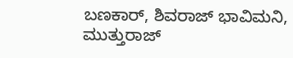ಬಣಕಾರ್, ಶಿವರಾಜ್ ಭಾವಿಮನಿ, ಮುತ್ತುರಾಜ್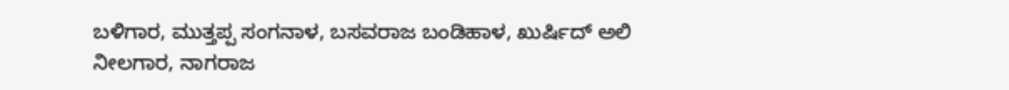ಬಳಿಗಾರ, ಮುತ್ತಪ್ಪ ಸಂಗನಾಳ, ಬಸವರಾಜ ಬಂಡಿಹಾಳ, ಖುರ್ಷಿದ್ ಅಲಿ ನೀಲಗಾರ, ನಾಗರಾಜ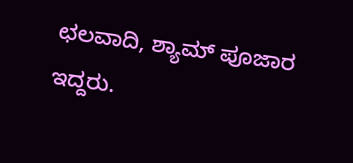ಛಲವಾದಿ, ಶ್ಯಾಮ್ ಪೂಜಾರ ಇದ್ದರು.